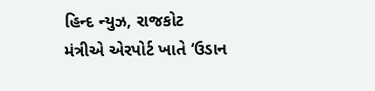હિન્દ ન્યુઝ, રાજકોટ
મંત્રીએ એરપોર્ટ ખાતે ‘ઉડાન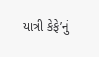યાત્રી કેફે’નું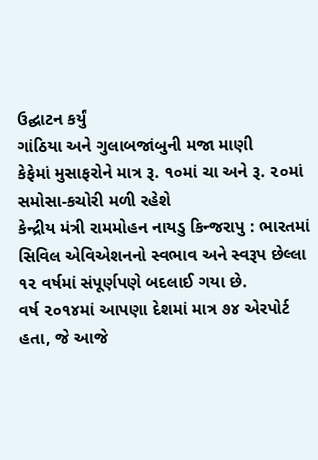ઉદ્ઘાટન કર્યું
ગાંઠિયા અને ગુલાબજાંબુની મજા માણી
કેફેમાં મુસાફરોને માત્ર રૂ. ૧૦માં ચા અને રૂ. ૨૦માં સમોસા-કચોરી મળી રહેશે
કેન્દ્રીય મંત્રી રામમોહન નાયડુ કિન્જરાપુ : ભારતમાં સિવિલ એવિએશનનો સ્વભાવ અને સ્વરૂપ છેલ્લા ૧૨ વર્ષમાં સંપૂર્ણપણે બદલાઈ ગયા છે.
વર્ષ ૨૦૧૪માં આપણા દેશમાં માત્ર ૭૪ એરપોર્ટ હતા, જે આજે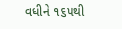વધીને ૧૬૫થી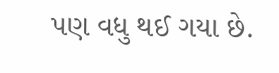પણ વધુ થઈ ગયા છે.